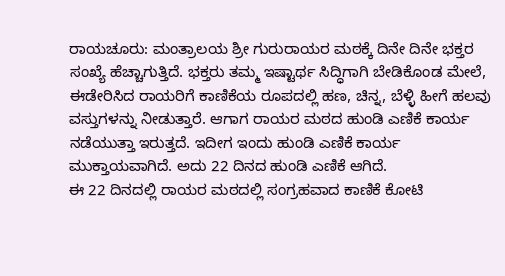ರಾಯಚೂರು: ಮಂತ್ರಾಲಯ ಶ್ರೀ ಗುರುರಾಯರ ಮಠಕ್ಕೆ ದಿನೇ ದಿನೇ ಭಕ್ತರ ಸಂಖ್ಯೆ ಹೆಚ್ಚಾಗುತ್ತಿದೆ. ಭಕ್ತರು ತಮ್ಮ ಇಷ್ಟಾರ್ಥ ಸಿದ್ಧಿಗಾಗಿ ಬೇಡಿಕೊಂಡ ಮೇಲೆ, ಈಡೇರಿಸಿದ ರಾಯರಿಗೆ ಕಾಣಿಕೆಯ ರೂಪದಲ್ಲಿ ಹಣ, ಚಿನ್ನ, ಬೆಳ್ಳಿ ಹೀಗೆ ಹಲವು ವಸ್ತುಗಳನ್ನು ನೀಡುತ್ತಾರೆ. ಆಗಾಗ ರಾಯರ ಮಠದ ಹುಂಡಿ ಎಣಿಕೆ ಕಾರ್ಯ ನಡೆಯುತ್ತಾ ಇರುತ್ತದೆ. ಇದೀಗ ಇಂದು ಹುಂಡಿ ಎಣಿಕೆ ಕಾರ್ಯ ಮುಕ್ತಾಯವಾಗಿದೆ. ಅದು 22 ದಿನದ ಹುಂಡಿ ಎಣಿಕೆ ಆಗಿದೆ.
ಈ 22 ದಿನದಲ್ಲಿ ರಾಯರ ಮಠದಲ್ಲಿ ಸಂಗ್ರಹವಾದ ಕಾಣಿಕೆ ಕೋಟಿ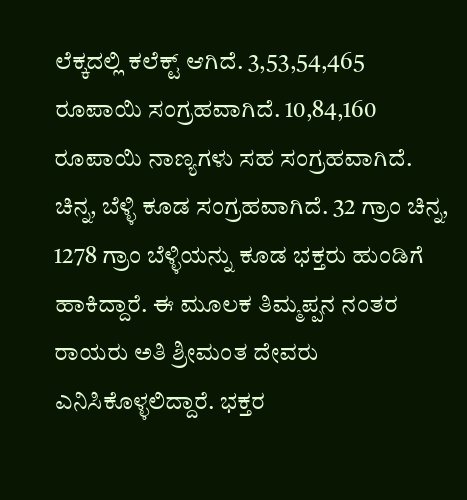ಲೆಕ್ಕದಲ್ಲಿ ಕಲೆಕ್ಟ್ ಆಗಿದೆ. 3,53,54,465 ರೂಪಾಯಿ ಸಂಗ್ರಹವಾಗಿದೆ. 10,84,160 ರೂಪಾಯಿ ನಾಣ್ಯಗಳು ಸಹ ಸಂಗ್ರಹವಾಗಿದೆ. ಚಿನ್ನ, ಬೆಳ್ಳಿ ಕೂಡ ಸಂಗ್ರಹವಾಗಿದೆ. 32 ಗ್ರಾಂ ಚಿನ್ನ, 1278 ಗ್ರಾಂ ಬೆಳ್ಳಿಯನ್ನು ಕೂಡ ಭಕ್ತರು ಹುಂಡಿಗೆ ಹಾಕಿದ್ದಾರೆ. ಈ ಮೂಲಕ ತಿಮ್ಮಪ್ಪನ ನಂತರ ರಾಯರು ಅತಿ ಶ್ರೀಮಂತ ದೇವರು ಎನಿಸಿಕೊಳ್ಳಲಿದ್ದಾರೆ. ಭಕ್ತರ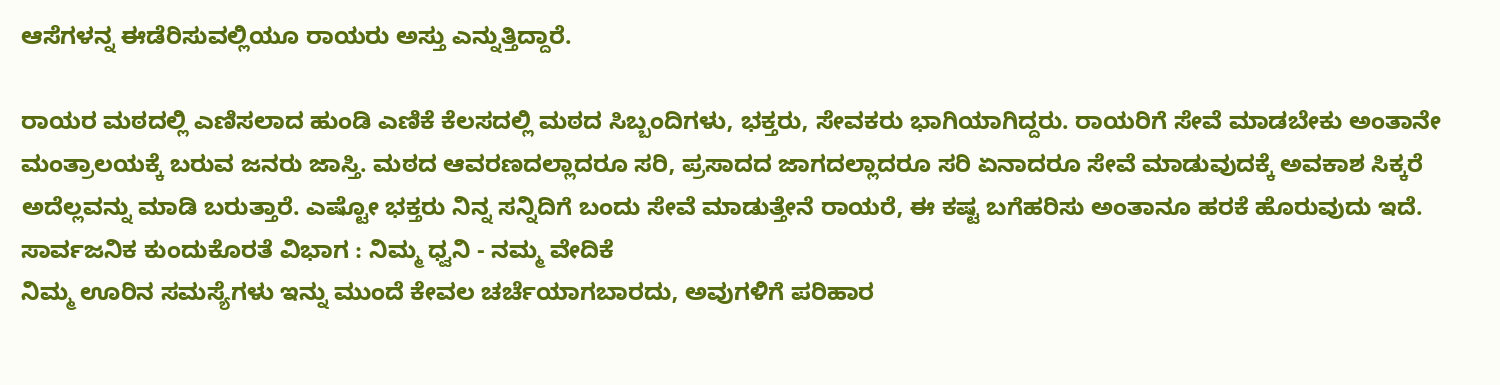ಆಸೆಗಳನ್ನ ಈಡೆರಿಸುವಲ್ಲಿಯೂ ರಾಯರು ಅಸ್ತು ಎನ್ನುತ್ತಿದ್ದಾರೆ.

ರಾಯರ ಮಠದಲ್ಲಿ ಎಣಿಸಲಾದ ಹುಂಡಿ ಎಣಿಕೆ ಕೆಲಸದಲ್ಲಿ ಮಠದ ಸಿಬ್ಬಂದಿಗಳು, ಭಕ್ತರು, ಸೇವಕರು ಭಾಗಿಯಾಗಿದ್ದರು. ರಾಯರಿಗೆ ಸೇವೆ ಮಾಡಬೇಕು ಅಂತಾನೇ ಮಂತ್ರಾಲಯಕ್ಕೆ ಬರುವ ಜನರು ಜಾಸ್ತಿ. ಮಠದ ಆವರಣದಲ್ಲಾದರೂ ಸರಿ, ಪ್ರಸಾದದ ಜಾಗದಲ್ಲಾದರೂ ಸರಿ ಏನಾದರೂ ಸೇವೆ ಮಾಡುವುದಕ್ಕೆ ಅವಕಾಶ ಸಿಕ್ಕರೆ ಅದೆಲ್ಲವನ್ನು ಮಾಡಿ ಬರುತ್ತಾರೆ. ಎಷ್ಟೋ ಭಕ್ತರು ನಿನ್ನ ಸನ್ನಿದಿಗೆ ಬಂದು ಸೇವೆ ಮಾಡುತ್ತೇನೆ ರಾಯರೆ, ಈ ಕಷ್ಟ ಬಗೆಹರಿಸು ಅಂತಾನೂ ಹರಕೆ ಹೊರುವುದು ಇದೆ.
ಸಾರ್ವಜನಿಕ ಕುಂದುಕೊರತೆ ವಿಭಾಗ : ನಿಮ್ಮ ಧ್ವನಿ - ನಮ್ಮ ವೇದಿಕೆ
ನಿಮ್ಮ ಊರಿನ ಸಮಸ್ಯೆಗಳು ಇನ್ನು ಮುಂದೆ ಕೇವಲ ಚರ್ಚೆಯಾಗಬಾರದು, ಅವುಗಳಿಗೆ ಪರಿಹಾರ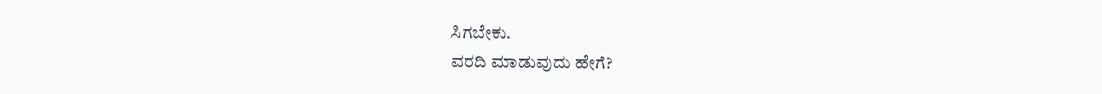ಸಿಗಬೇಕು.
ವರದಿ ಮಾಡುವುದು ಹೇಗೆ?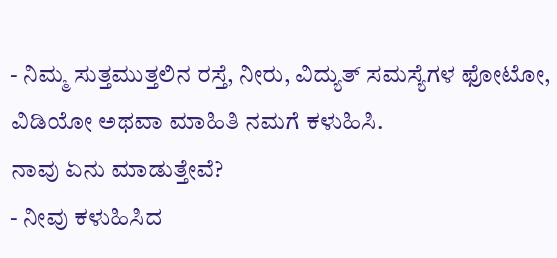- ನಿಮ್ಮ ಸುತ್ತಮುತ್ತಲಿನ ರಸ್ತೆ, ನೀರು, ವಿದ್ಯುತ್ ಸಮಸ್ಯೆಗಳ ಫೋಟೋ, ವಿಡಿಯೋ ಅಥವಾ ಮಾಹಿತಿ ನಮಗೆ ಕಳುಹಿಸಿ.
ನಾವು ಏನು ಮಾಡುತ್ತೇವೆ?
- ನೀವು ಕಳುಹಿಸಿದ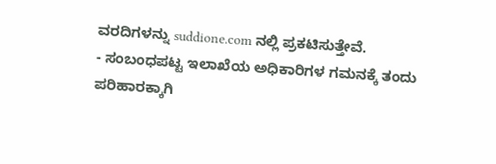ವರದಿಗಳನ್ನು suddione.com ನಲ್ಲಿ ಪ್ರಕಟಿಸುತ್ತೇವೆ.
- ಸಂಬಂಧಪಟ್ಟ ಇಲಾಖೆಯ ಅಧಿಕಾರಿಗಳ ಗಮನಕ್ಕೆ ತಂದು ಪರಿಹಾರಕ್ಕಾಗಿ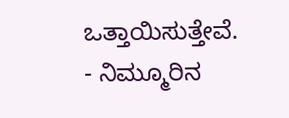ಒತ್ತಾಯಿಸುತ್ತೇವೆ.
- ನಿಮ್ಮೂರಿನ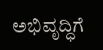ಅಭಿವೃದ್ಧಿಗೆ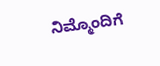ನಿಮ್ಮೊಂದಿಗೆ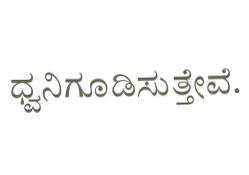ಧ್ವನಿಗೂಡಿಸುತ್ತೇವೆ.